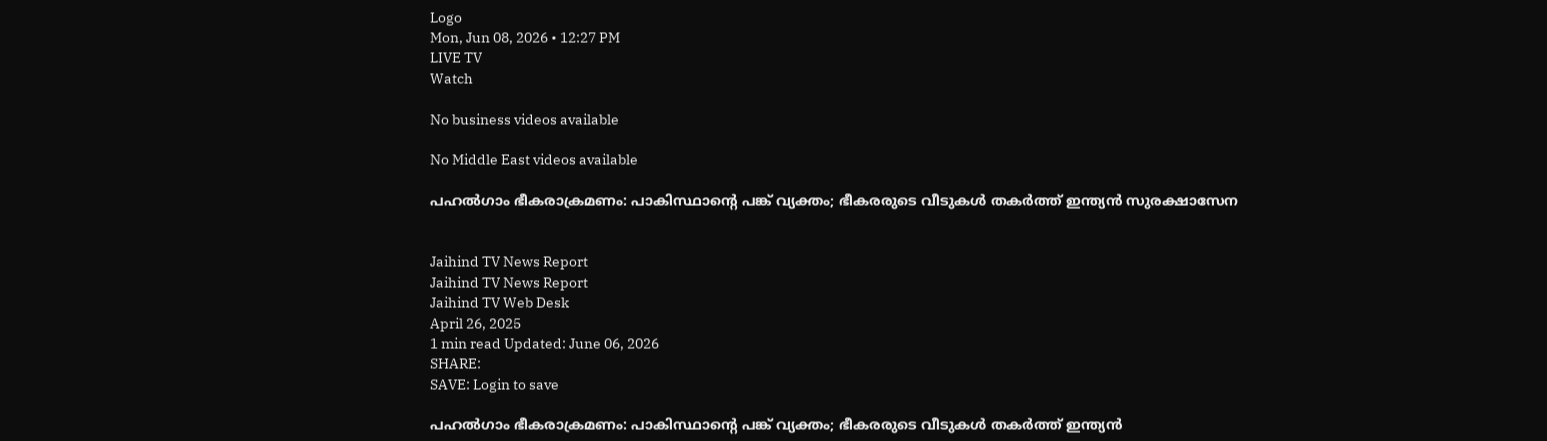Logo
Mon, Jun 08, 2026 • 12:27 PM
LIVE TV
Watch

No business videos available

No Middle East videos available

പഹല്‍ഗാം ഭീകരാക്രമണം: പാകിസ്ഥാന്‍റെ പങ്ക് വ്യക്തം; ഭീകരരുടെ വീടുകള്‍ തകര്‍ത്ത് ഇന്ത്യന്‍ സുരക്ഷാസേന


Jaihind TV News Report
Jaihind TV News Report
Jaihind TV Web Desk
April 26, 2025
1 min read Updated: June 06, 2026
SHARE:
SAVE: Login to save

പഹല്‍ഗാം ഭീകരാക്രമണം: പാകിസ്ഥാന്‍റെ പങ്ക് വ്യക്തം; ഭീകരരുടെ വീടുകള്‍ തകര്‍ത്ത് ഇന്ത്യന്‍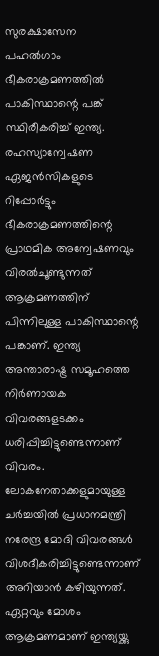സുരക്ഷാസേന
പഹല്‍ഗാം ഭീകരാക്രമണത്തില്‍ പാകിസ്ഥാന്റെ പങ്ക് സ്ഥിരീകരിച്ച് ഇന്ത്യ. രഹസ്യാന്വേഷണ ഏജന്‍സികളുടെ റിപ്പോര്‍ട്ടും ഭീകരാക്രമണത്തിന്റെ പ്രാഥമിക അന്വേഷണവും വിരല്‍ചൂണ്ടുന്നത് ആക്രമണത്തിന് പിന്നിലുള്ള പാകിസ്ഥാന്റെ പങ്കാണ്. ഇന്ത്യ അന്താരാഷ്ട്ര സമൂഹത്തെ നിര്‍ണായക വിവരങ്ങളടക്കം ധരിപ്പിച്ചിട്ടുണ്ടെന്നാണ് വിവരം. ലോകനേതാക്കളുമായുള്ള ചര്‍ച്ചയില്‍ പ്രധാനമന്ത്രി നരേന്ദ്ര മോദി വിവരങ്ങള്‍ വിശദീകരിച്ചിട്ടുണ്ടെന്നാണ് അറിയാന്‍ കഴിയുന്നത്. ഏറ്റവും മോശം ആക്രമണമാണ് ഇന്ത്യയ്ക്കു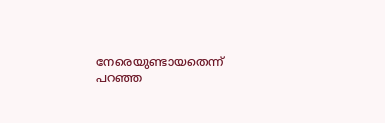നേരെയുണ്ടായതെന്ന് പറഞ്ഞ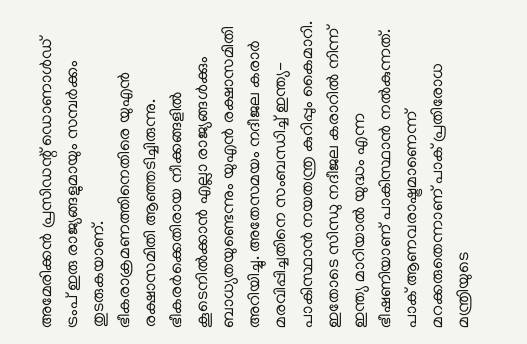അമേരിക്കന്‍ പ്രസിഡന്റ് ഡൊണാള്‍ഡ് ട്രംപ് ഇരു രാജ്യങ്ങളുമായും സമ്പര്‍ക്കം തുടരുകയാണ്. ഭീകരാക്രമണത്തിനെതിരെ യുഎന്‍ രക്ഷാസമിതി ആഞ്ഞടിച്ചിരുന്നു. ഭീകരര്‍ക്കെതിരായ നീക്കങ്ങളില്‍ കൂടെനില്‍ക്കാന്‍ എല്ലാ രാജ്യങ്ങള്‍ക്കും ബാധ്യതയുണ്ടെന്നും യുഎന്‍ രക്ഷാസമിതി അറിയിച്ചു. അതേസമയം നദീജല കരാര്‍ മരവിപ്പിച്ചതിനെ സംബന്ധിച്ച് ഇന്ത്യ-പാകിസ്ഥാന്‍ നയതന്ത്ര കുറിപ്പും കൈമാറി. ഇതോടെ സിന്ധു നദീജല കരാറില്‍ നിന്ന് ഇന്ത്യ മാറിയാല്‍ യുദ്ധം എന്ന ഭീഷണിയാണ് പാകിസ്ഥാന്‍ നല്‍കുന്നത്. പാക് ആണവരാഷ്ട്രമാണെന്ന് മറക്കരുതെന്നാണ് പാക് പ്രതിരോധ മന്ത്രിയുടെ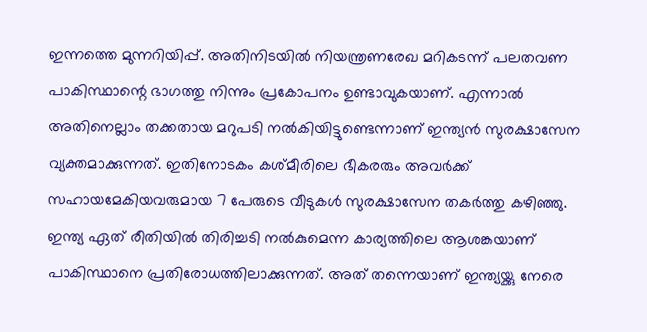ഇന്നത്തെ മുന്നറിയിപ്പ്. അതിനിടയില്‍ നിയന്ത്രണരേഖ മറികടന്ന് പലതവണ പാകിസ്ഥാന്റെ ഭാഗത്തു നിന്നും പ്രകോപനം ഉണ്ടാവുകയാണ്. എന്നാല്‍ അതിനെല്ലാം തക്കതായ മറുപടി നല്‍കിയിട്ടുണ്ടെന്നാണ് ഇന്ത്യന്‍ സുരക്ഷാസേന വ്യക്തമാക്കുന്നത്. ഇതിനോടകം കശ്മീരിലെ ഭീകരരും അവര്‍ക്ക് സഹായമേകിയവരുമായ 7 പേരുടെ വീടുകള്‍ സുരക്ഷാസേന തകര്‍ത്തു കഴിഞ്ഞു. ഇന്ത്യ ഏത് രീതിയില്‍ തിരിച്ചടി നല്‍കുമെന്ന കാര്യത്തിലെ ആശങ്കയാണ് പാകിസ്ഥാനെ പ്രതിരോധത്തിലാക്കുന്നത്. അത് തന്നെയാണ് ഇന്ത്യയ്ക്കു നേരെ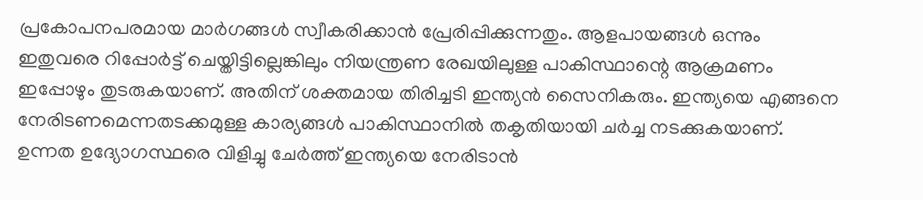പ്രകോപനപരമായ മാര്‍ഗങ്ങള്‍ സ്വീകരിക്കാന്‍ പ്രേരിപ്പിക്കുന്നതും. ആളപായങ്ങള്‍ ഒന്നും ഇതുവരെ റിപ്പോര്‍ട്ട് ചെയ്തിട്ടില്ലെങ്കിലും നിയന്ത്രണ രേഖയിലുള്ള പാകിസ്ഥാന്റെ ആക്രമണം ഇപ്പോഴും തുടരുകയാണ്. അതിന് ശക്തമായ തിരിച്ചടി ഇന്ത്യന്‍ സൈനികരും. ഇന്ത്യയെ എങ്ങനെ നേരിടണമെന്നതടക്കമുള്ള കാര്യങ്ങള്‍ പാകിസ്ഥാനില്‍ തകൃതിയായി ചര്‍ച്ച നടക്കുകയാണ്. ഉന്നത ഉദ്യോഗസ്ഥരെ വിളിച്ചു ചേര്‍ത്ത് ഇന്ത്യയെ നേരിടാന്‍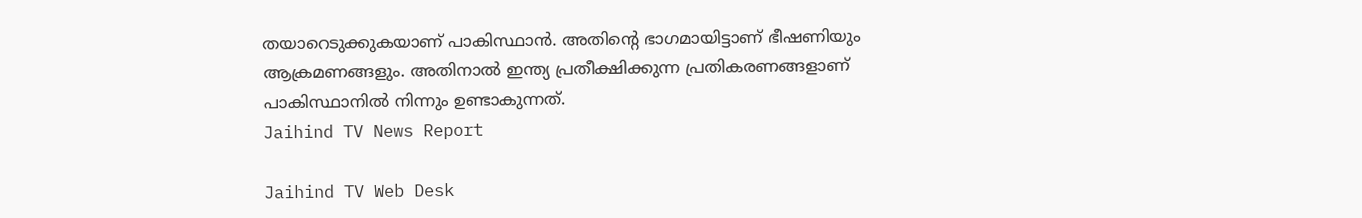തയാറെടുക്കുകയാണ് പാകിസ്ഥാന്‍. അതിന്റെ ഭാഗമായിട്ടാണ് ഭീഷണിയും ആക്രമണങ്ങളും. അതിനാല്‍ ഇന്ത്യ പ്രതീക്ഷിക്കുന്ന പ്രതികരണങ്ങളാണ് പാകിസ്ഥാനില്‍ നിന്നും ഉണ്ടാകുന്നത്.
Jaihind TV News Report

Jaihind TV Web Desk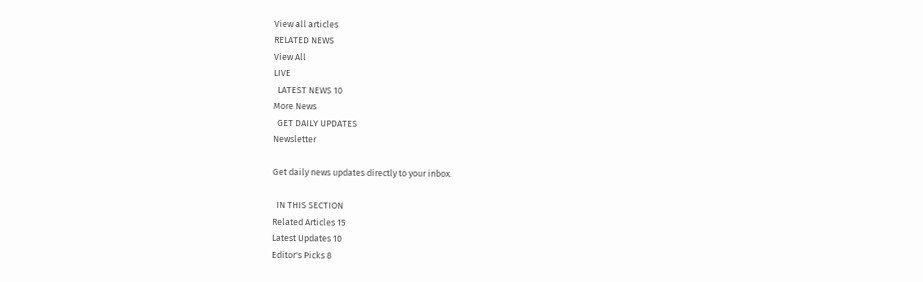View all articles
RELATED NEWS
View All
LIVE
  LATEST NEWS 10
More News
  GET DAILY UPDATES
Newsletter

Get daily news updates directly to your inbox.

  IN THIS SECTION
Related Articles 15
Latest Updates 10
Editor's Picks 8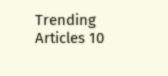Trending Articles 10